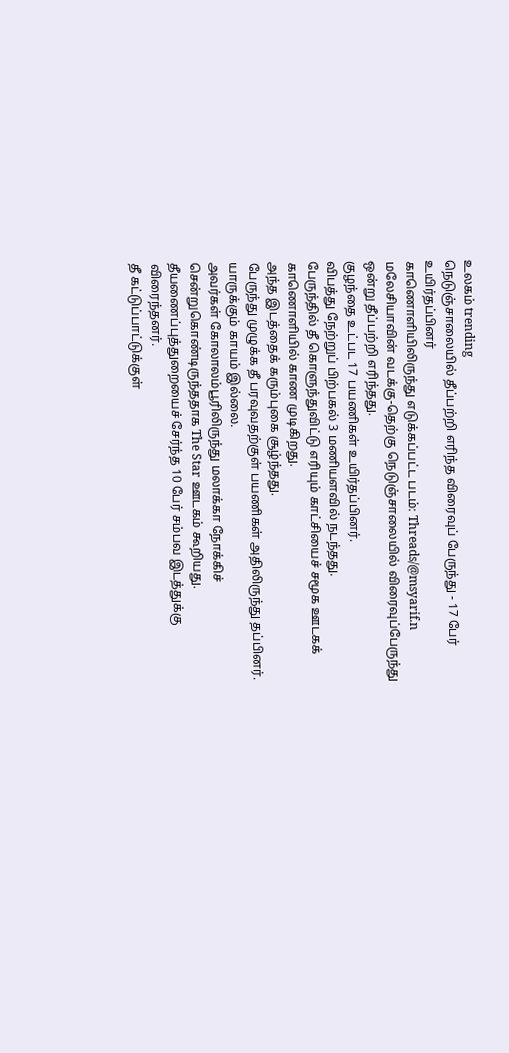உலகம் trending
நெடுஞ்சாலையில் தீப்பற்றி எரிந்த விரைவுப் பேருந்து - 17 பேர் உயிர்தப்பினர்
காணொளியிலிருந்து எடுக்கப்பட்ட படம்: Threads/@msyarif.n
மலேசியாவின் வடக்கு-தெற்கு நெடுஞ்சாலையில் விரைவுப்பேருந்து ஒன்று தீப்பற்றி எரிந்தது.
குழந்தை உட்பட 17 பயணிகள் உயிர்தப்பினர்.
விபத்து நேற்றுப் பிற்பகல் 3 மணியளவில் நடந்தது.
பேருந்தில் தீ கொளுந்துவிட்டு எரியும் காட்சியைச் சமூக ஊடகக் காணொளியில் காண முடிகிறது.
அந்த இடத்தைக் கரும்புகை சூழ்ந்தது.
பேருந்து முழுக்க தீ பரவுவதற்குள் பயணிகள் அதிலிருந்து தப்பினர். யாருக்கும் காயம் இல்லை.
அவர்கள் கோலாலம்பூரிலிருந்து மலாக்கா நோக்கிச் சென்றுகொண்டிருந்ததாக The Star ஊடகம் கூறியது.
தீயணைப்புத்துறையைச் சேர்ந்த 10 பேர் சம்பவ இடத்துக்கு விரைந்தனர்.
தீ கட்டுப்பாட்டுக்குள்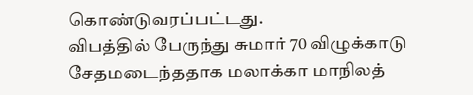கொண்டுவரப்பட்டது.
விபத்தில் பேருந்து சுமார் 70 விழுக்காடு சேதமடைந்ததாக மலாக்கா மாநிலத்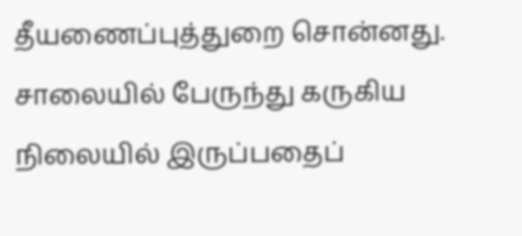தீயணைப்புத்துறை சொன்னது.
சாலையில் பேருந்து கருகிய நிலையில் இருப்பதைப்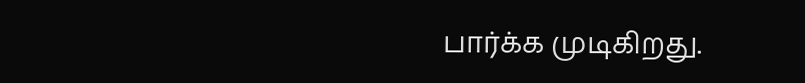பார்க்க முடிகிறது.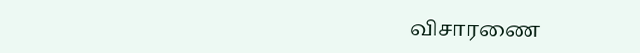விசாரணை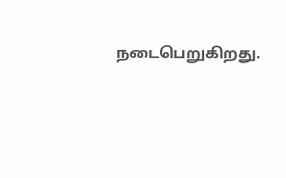நடைபெறுகிறது.